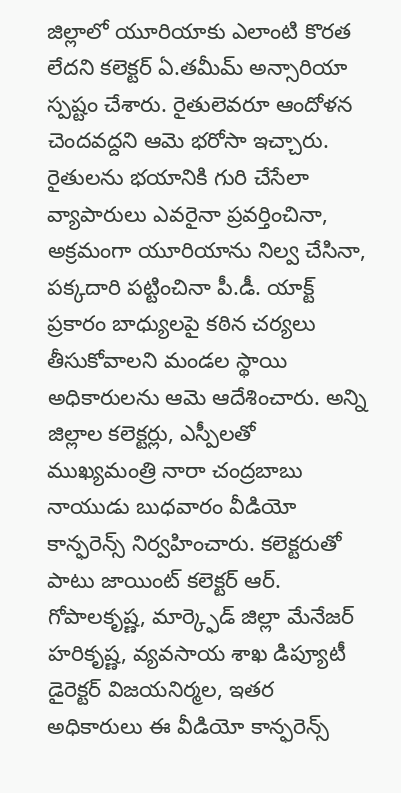జిల్లాలో యూరియాకు ఎలాంటి కొరత లేదని కలెక్టర్ ఏ.తమీమ్ అన్సారియా స్పష్టం చేశారు. రైతులెవరూ ఆందోళన చెందవద్దని ఆమె భరోసా ఇచ్చారు. రైతులను భయానికి గురి చేసేలా వ్యాపారులు ఎవరైనా ప్రవర్తించినా, అక్రమంగా యూరియాను నిల్వ చేసినా, పక్కదారి పట్టించినా పీ.డీ. యాక్ట్ ప్రకారం బాధ్యులపై కఠిన చర్యలు తీసుకోవాలని మండల స్థాయి అధికారులను ఆమె ఆదేశించారు. అన్ని జిల్లాల కలెక్టర్లు, ఎస్పీలతో ముఖ్యమంత్రి నారా చంద్రబాబు నాయుడు బుధవారం వీడియో కాన్ఫరెన్స్ నిర్వహించారు. కలెక్టరుతో పాటు జాయింట్ కలెక్టర్ ఆర్. గోపాలకృష్ణ, మార్క్ఫెడ్ జిల్లా మేనేజర్ హరికృష్ణ, వ్యవసాయ శాఖ డిప్యూటీ డైరెక్టర్ విజయనిర్మల, ఇతర అధికారులు ఈ వీడియో కాన్ఫరెన్స్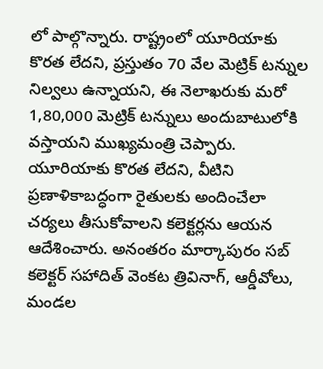లో పాల్గొన్నారు. రాష్ట్రంలో యూరియాకు కొరత లేదని, ప్రస్తుతం 70 వేల మెట్రిక్ టన్నుల నిల్వలు ఉన్నాయని, ఈ నెలాఖరుకు మరో 1,80,000 మెట్రిక్ టన్నులు అందుబాటులోకి వస్తాయని ముఖ్యమంత్రి చెప్పారు. యూరియాకు కొరత లేదని, వీటిని ప్రణాళికాబద్ధంగా రైతులకు అందించేలా చర్యలు తీసుకోవాలని కలెక్టర్లను ఆయన ఆదేశించారు. అనంతరం మార్కాపురం సబ్ కలెక్టర్ సహాదిత్ వెంకట త్రివినాగ్, ఆర్డీవోలు, మండల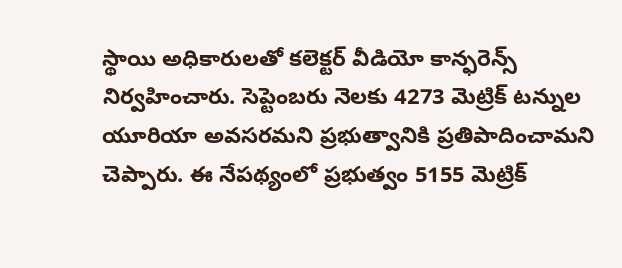స్థాయి అధికారులతో కలెక్టర్ వీడియో కాన్ఫరెన్స్ నిర్వహించారు. సెప్టెంబరు నెలకు 4273 మెట్రిక్ టన్నుల యూరియా అవసరమని ప్రభుత్వానికి ప్రతిపాదించామని చెప్పారు. ఈ నేపథ్యంలో ప్రభుత్వం 5155 మెట్రిక్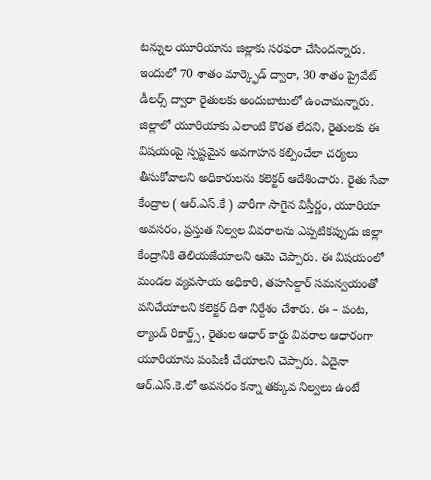టన్నుల యూరియాను జిల్లాకు సరఫరా చేసిందన్నారు. ఇందులో 70 శాతం మార్క్ఫెడ్ ద్వారా, 30 శాతం ప్రైవేట్ డీలర్స్ ద్వారా రైతులకు అందుబాటులో ఉంచామన్నారు. జిల్లాలో యూరియాకు ఎలాంటి కొరత లేదని, రైతులకు ఈ విషయంపై స్పష్టమైన అవగాహన కల్పించేలా చర్యలు తీసుకోవాలని అధికారులను కలెక్టర్ ఆదేశించారు. రైతు సేవా కేంద్రాల ( ఆర్.ఎస్.కే ) వారీగా సాగైన విస్తీర్ణం, యూరియా అవసరం, ప్రస్తుత నిల్వల వివరాలను ఎప్పటికప్పుడు జిల్లా కేంద్రానికి తెలియజేయాలని ఆమె చెప్పారు. ఈ విషయంలో మండల వ్యవసాయ అధికారి, తహసిల్దార్ సమన్వయంతో పనిచేయాలని కలెక్టర్ దిశా నిర్దేశం చేశారు. ఈ – పంట, ల్యాండ్ రికార్డ్స్, రైతుల ఆధార్ కార్డు వివరాల ఆధారంగా యూరియాను పంపిణీ చేయాలని చెప్పారు. ఏదైనా ఆర్.ఎస్.కె.లో అవసరం కన్నా తక్కువ నిల్వలు ఉంటే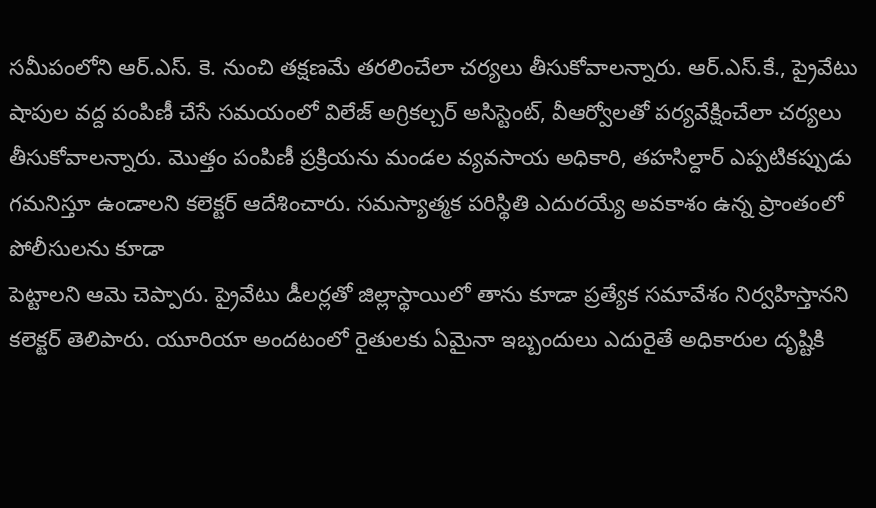సమీపంలోని ఆర్.ఎస్. కె. నుంచి తక్షణమే తరలించేలా చర్యలు తీసుకోవాలన్నారు. ఆర్.ఎస్.కే., ప్రైవేటు షాపుల వద్ద పంపిణీ చేసే సమయంలో విలేజ్ అగ్రికల్చర్ అసిస్టెంట్, వీఆర్వోలతో పర్యవేక్షించేలా చర్యలు తీసుకోవాలన్నారు. మొత్తం పంపిణీ ప్రక్రియను మండల వ్యవసాయ అధికారి, తహసిల్దార్ ఎప్పటికప్పుడు గమనిస్తూ ఉండాలని కలెక్టర్ ఆదేశించారు. సమస్యాత్మక పరిస్థితి ఎదురయ్యే అవకాశం ఉన్న ప్రాంతంలో పోలీసులను కూడా
పెట్టాలని ఆమె చెప్పారు. ప్రైవేటు డీలర్లతో జిల్లాస్థాయిలో తాను కూడా ప్రత్యేక సమావేశం నిర్వహిస్తానని కలెక్టర్ తెలిపారు. యూరియా అందటంలో రైతులకు ఏమైనా ఇబ్బందులు ఎదురైతే అధికారుల దృష్టికి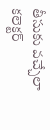తీసుకు వచ్చేలా కలెక్టర్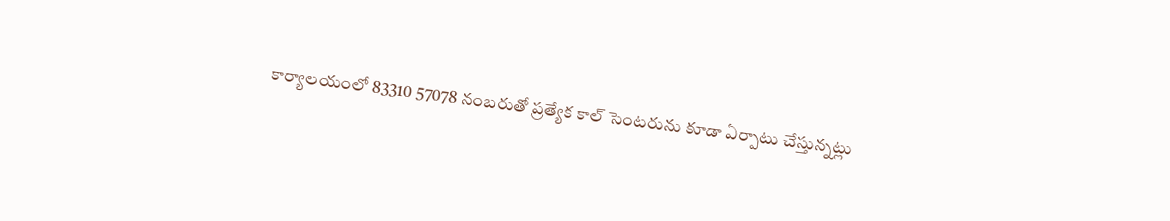కార్యాలయంలో 83310 57078 నంబరుతో ప్రత్యేక కాల్ సెంటరును కూడా ఏర్పాటు చేస్తున్నట్లు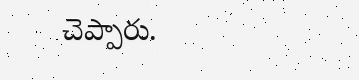చెప్పారు.